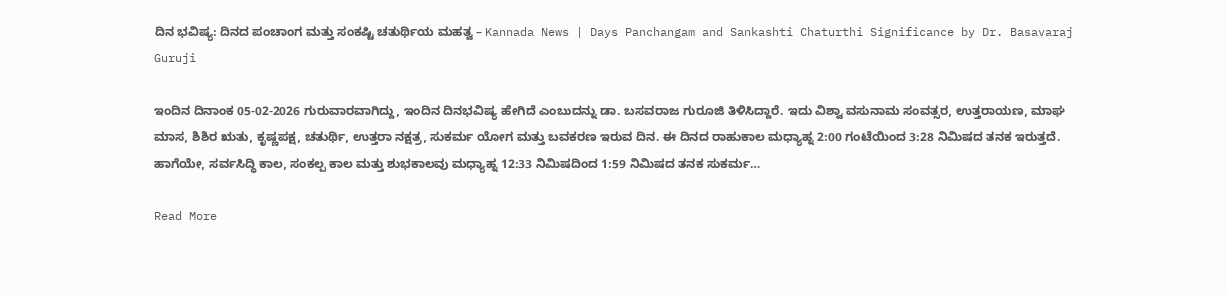ದಿನ ಭವಿಷ್ಯ: ದಿನದ ಪಂಚಾಂಗ ಮತ್ತು ಸಂಕಷ್ಟಿ ಚತುರ್ಥಿಯ ಮಹತ್ವ – Kannada News | Days Panchangam and Sankashti Chaturthi Significance by Dr. Basavaraj Guruji

ಇಂದಿನ ದಿನಾಂಕ 05-02-2026 ಗುರುವಾರವಾಗಿದ್ದು, ಇಂದಿನ ದಿನಭವಿಷ್ಯ ಹೇಗಿದೆ ಎಂಬುದನ್ನು ಡಾ. ಬಸವರಾಜ ಗುರೂಜಿ ತಿಳಿಸಿದ್ದಾರೆ. ಇದು ವಿಶ್ವಾ ವಸುನಾಮ ಸಂವತ್ಸರ, ಉತ್ತರಾಯಣ, ಮಾಘ ಮಾಸ, ಶಿಶಿರ ಋತು, ಕೃಷ್ಣಪಕ್ಷ, ಚತುರ್ಥಿ, ಉತ್ತರಾ ನಕ್ಷತ್ರ, ಸುಕರ್ಮ ಯೋಗ ಮತ್ತು ಬವಕರಣ ಇರುವ ದಿನ. ಈ ದಿನದ ರಾಹುಕಾಲ ಮಧ್ಯಾಹ್ನ 2:00 ಗಂಟೆಯಿಂದ 3:28 ನಿಮಿಷದ ತನಕ ಇರುತ್ತದೆ. ಹಾಗೆಯೇ, ಸರ್ವಸಿದ್ಧಿ ಕಾಲ, ಸಂಕಲ್ಪ ಕಾಲ ಮತ್ತು ಶುಭಕಾಲವು ಮಧ್ಯಾಹ್ನ 12:33 ನಿಮಿಷದಿಂದ 1:59 ನಿಮಿಷದ ತನಕ ಸುಕರ್ಮ…

Read More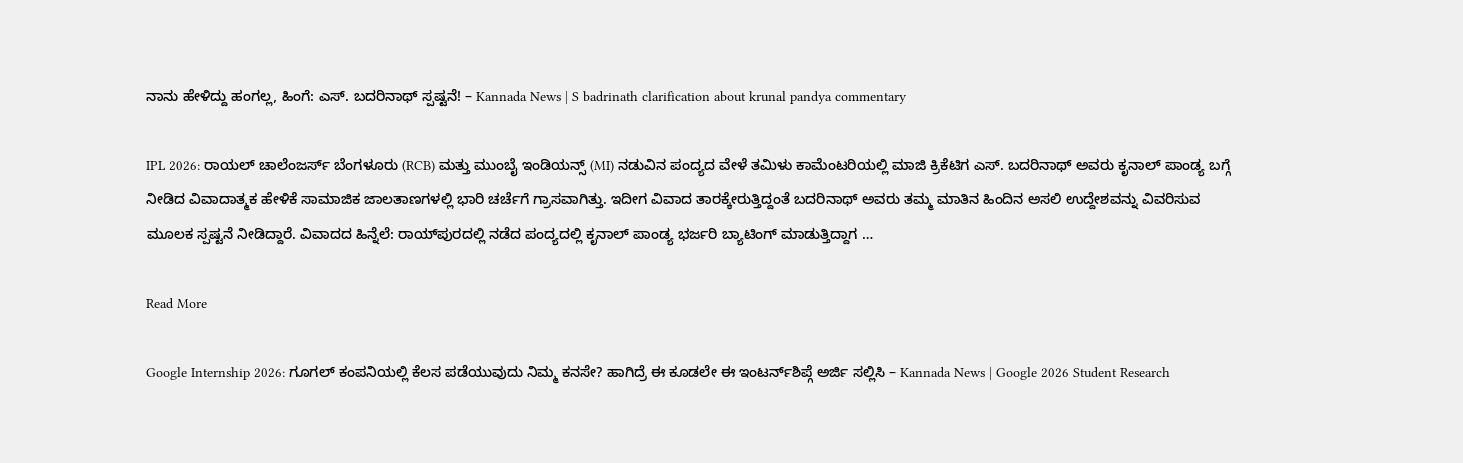ನಾನು ಹೇಳಿದ್ದು ಹಂಗಲ್ಲ, ಹಿಂಗೆ: ಎಸ್. ಬದರಿನಾಥ್ ಸ್ಪಷ್ಟನೆ! – Kannada News | S badrinath clarification about krunal pandya commentary

IPL 2026: ರಾಯಲ್ ಚಾಲೆಂಜರ್ಸ್ ಬೆಂಗಳೂರು (RCB) ಮತ್ತು ಮುಂಬೈ ಇಂಡಿಯನ್ಸ್ (MI) ನಡುವಿನ ಪಂದ್ಯದ ವೇಳೆ ತಮಿಳು ಕಾಮೆಂಟರಿಯಲ್ಲಿ ಮಾಜಿ ಕ್ರಿಕೆಟಿಗ ಎಸ್. ಬದರಿನಾಥ್ ಅವರು ಕೃನಾಲ್ ಪಾಂಡ್ಯ ಬಗ್ಗೆ ನೀಡಿದ ವಿವಾದಾತ್ಮಕ ಹೇಳಿಕೆ ಸಾಮಾಜಿಕ ಜಾಲತಾಣಗಳಲ್ಲಿ ಭಾರಿ ಚರ್ಚೆಗೆ ಗ್ರಾಸವಾಗಿತ್ತು. ಇದೀಗ ವಿವಾದ ತಾರಕ್ಕೇರುತ್ತಿದ್ದಂತೆ ಬದರಿನಾಥ್ ಅವರು ತಮ್ಮ ಮಾತಿನ ಹಿಂದಿನ ಅಸಲಿ ಉದ್ದೇಶವನ್ನು ವಿವರಿಸುವ ಮೂಲಕ ಸ್ಪಷ್ಟನೆ ನೀಡಿದ್ದಾರೆ. ವಿವಾದದ ಹಿನ್ನೆಲೆ: ರಾಯ್‌ಪುರದಲ್ಲಿ ನಡೆದ ಪಂದ್ಯದಲ್ಲಿ ಕೃನಾಲ್ ಪಾಂಡ್ಯ ಭರ್ಜರಿ ಬ್ಯಾಟಿಂಗ್ ಮಾಡುತ್ತಿದ್ದಾಗ …

Read More

Google Internship 2026: ಗೂಗಲ್ ಕಂಪನಿಯಲ್ಲಿ ಕೆಲಸ ಪಡೆಯುವುದು ನಿಮ್ಮ ಕನಸೇ? ಹಾಗಿದ್ರೆ ಈ ಕೂಡಲೇ ಈ ಇಂಟರ್ನ್‌ಶಿಪ್ಗೆ ಅರ್ಜಿ ಸಲ್ಲಿಸಿ – Kannada News | Google 2026 Student Research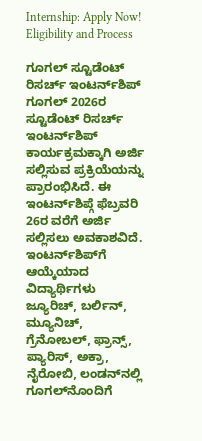Internship: Apply Now! Eligibility and Process

ಗೂಗಲ್ ಸ್ಟೂಡೆಂಟ್ ರಿಸರ್ಚ್ ಇಂಟರ್ನ್‌ಶಿಪ್ ಗೂಗಲ್ 2026ರ ಸ್ಟೂಡೆಂಟ್ ರಿಸರ್ಚ್ ಇಂಟರ್ನ್‌ಶಿಪ್ ಕಾರ್ಯಕ್ರಮಕ್ಕಾಗಿ ಅರ್ಜಿ ಸಲ್ಲಿಸುವ ಪ್ರಕ್ರಿಯೆಯನ್ನು ಪ್ರಾರಂಭಿಸಿದೆ. ಈ ಇಂಟರ್ನ್‌ಶಿಪ್ಗೆ ಫೆಬ್ರವರಿ 26ರ ವರೆಗೆ ಅರ್ಜಿ ಸಲ್ಲಿಸಲು ಅವಕಾಶವಿದೆ. ಇಂಟರ್ನ್‌ಶಿಪ್‌ಗೆ ಆಯ್ಕೆಯಾದ ವಿದ್ಯಾರ್ಥಿಗಳು ಜ್ಯೂರಿಚ್, ಬರ್ಲಿನ್, ಮ್ಯೂನಿಚ್, ಗ್ರೆನೋಬಲ್, ಫ್ರಾನ್ಸ್, ಪ್ಯಾರಿಸ್, ಅಕ್ರಾ, ನೈರೋಬಿ, ಲಂಡನ್‌ನಲ್ಲಿ ಗೂಗಲ್‌ನೊಂದಿಗೆ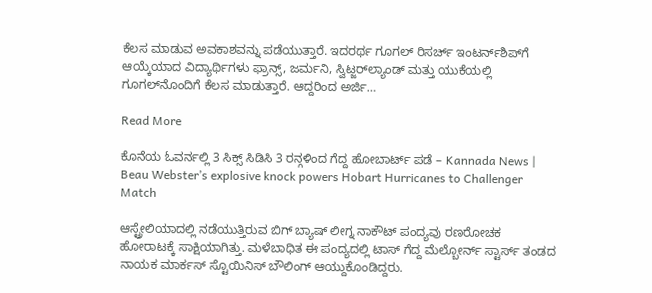ಕೆಲಸ ಮಾಡುವ ಅವಕಾಶವನ್ನು ಪಡೆಯುತ್ತಾರೆ. ಇದರರ್ಥ ಗೂಗಲ್ ರಿಸರ್ಚ್ ಇಂಟರ್ನ್‌ಶಿಪ್‌ಗೆ ಆಯ್ಕೆಯಾದ ವಿದ್ಯಾರ್ಥಿಗಳು ಫ್ರಾನ್ಸ್, ಜರ್ಮನಿ, ಸ್ವಿಟ್ಜರ್‌ಲ್ಯಾಂಡ್ ಮತ್ತು ಯುಕೆಯಲ್ಲಿ ಗೂಗಲ್‌ನೊಂದಿಗೆ ಕೆಲಸ ಮಾಡುತ್ತಾರೆ. ಆದ್ದರಿಂದ ಅರ್ಜಿ…

Read More

ಕೊನೆಯ ಓವರ್ನಲ್ಲಿ 3 ಸಿಕ್ಸ್ ಸಿಡಿಸಿ 3 ರನ್ಗಳಿಂದ ಗೆದ್ದ ಹೋಬಾರ್ಟ್ ಪಡೆ – Kannada News | Beau Webster’s explosive knock powers Hobart Hurricanes to Challenger Match

ಆಸ್ಟ್ರೇಲಿಯಾದಲ್ಲಿ ನಡೆಯುತ್ತಿರುವ ಬಿಗ್ ಬ್ಯಾಷ್ ಲೀಗ್ನ ನಾಕೌಟ್ ಪಂದ್ಯವು ರಣರೋಚಕ ಹೋರಾಟಕ್ಕೆ ಸಾಕ್ಷಿಯಾಗಿತ್ತು. ಮಳೆಬಾಧಿತ ಈ ಪಂದ್ಯದಲ್ಲಿ ಟಾಸ್ ಗೆದ್ದ ಮೆಲ್ಬೋರ್ನ್ ಸ್ಟಾರ್ಸ್ ತಂಡದ ನಾಯಕ ಮಾರ್ಕಸ್ ಸ್ಟೊಯಿನಿಸ್ ಬೌಲಿಂಗ್ ಆಯ್ದುಕೊಂಡಿದ್ದರು.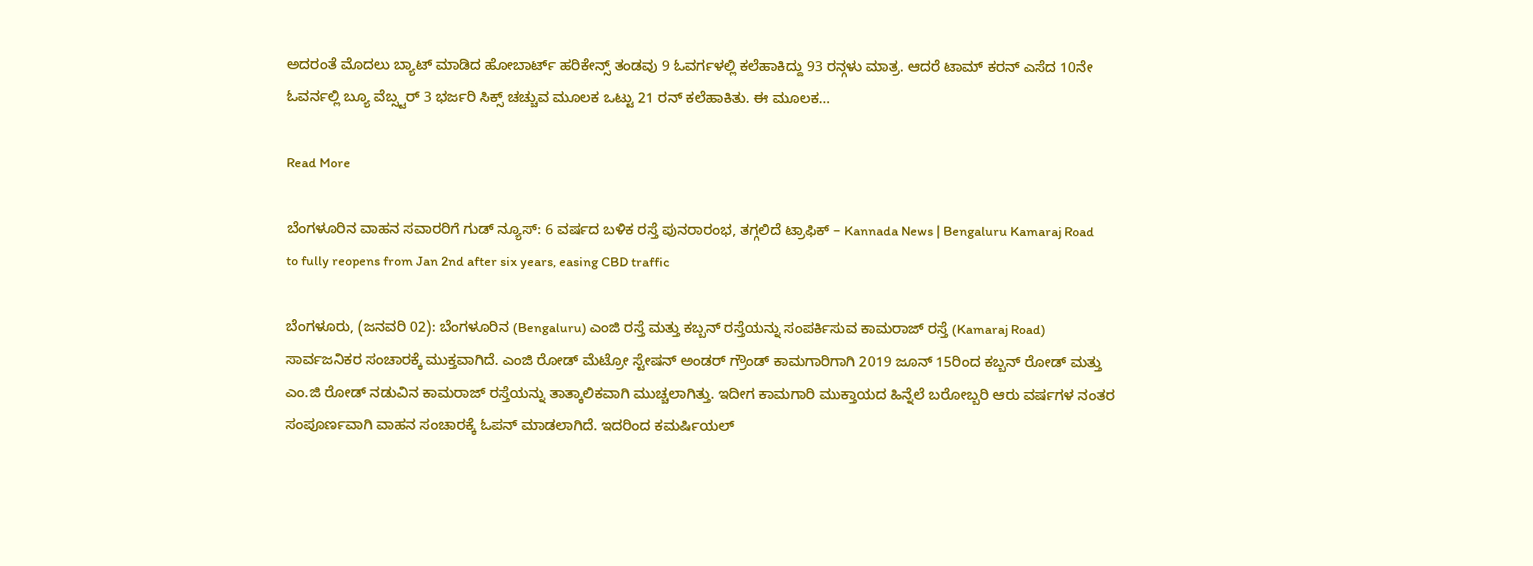ಅದರಂತೆ ಮೊದಲು ಬ್ಯಾಟ್ ಮಾಡಿದ ಹೋಬಾರ್ಟ್ ಹರಿಕೇನ್ಸ್ ತಂಡವು 9 ಓವರ್ಗಳಲ್ಲಿ ಕಲೆಹಾಕಿದ್ದು 93 ರನ್ಗಳು ಮಾತ್ರ. ಆದರೆ ಟಾಮ್ ಕರನ್ ಎಸೆದ 10ನೇ ಓವರ್ನಲ್ಲಿ ಬ್ಯೂ ವೆಬ್ಸ್ಟರ್ 3 ಭರ್ಜರಿ ಸಿಕ್ಸ್ ಚಚ್ಚುವ ಮೂಲಕ ಒಟ್ಟು 21 ರನ್ ಕಲೆಹಾಕಿತು. ಈ ಮೂಲಕ…

Read More

ಬೆಂಗಳೂರಿನ ವಾಹನ ಸವಾರರಿಗೆ ಗುಡ್ ನ್ಯೂಸ್: 6 ವರ್ಷದ ಬಳಿಕ ರಸ್ತೆ ಪುನರಾರಂಭ, ತಗ್ಗಲಿದೆ ಟ್ರಾಫಿಕ್‌ – Kannada News | Bengaluru Kamaraj Road to fully reopens from Jan 2nd after six years, easing CBD traffic

ಬೆಂಗಳೂರು, (ಜನವರಿ 02): ಬೆಂಗಳೂರಿನ (Bengaluru) ಎಂಜಿ ರಸ್ತೆ ಮತ್ತು ಕಬ್ಬನ್ ರಸ್ತೆಯನ್ನು ಸಂಪರ್ಕಿಸುವ ಕಾಮರಾಜ್ ರಸ್ತೆ (Kamaraj Road) ಸಾರ್ವಜನಿಕರ ಸಂಚಾರಕ್ಕೆ ಮುಕ್ತವಾಗಿದೆ. ಎಂಜಿ ರೋಡ್ ಮೆಟ್ರೋ ಸ್ಟೇಷನ್ ಅಂಡರ್ ಗ್ರೌಂಡ್ ಕಾಮಗಾರಿಗಾಗಿ 2019 ಜೂನ್ 15ರಿಂದ ಕಬ್ಬನ್ ರೋಡ್ ಮತ್ತು ಎಂ.ಜಿ ರೋಡ್ ನಡುವಿನ ಕಾಮರಾಜ್ ರಸ್ತೆಯನ್ನು ತಾತ್ಕಾಲಿಕವಾಗಿ ಮುಚ್ಚಲಾಗಿತ್ತು. ಇದೀಗ ಕಾಮಗಾರಿ ಮುಕ್ತಾಯದ ಹಿನ್ನೆಲೆ ಬರೋಬ್ಬರಿ ಆರು ವರ್ಷಗಳ ನಂತರ ಸಂಪೂರ್ಣವಾಗಿ ವಾಹನ ಸಂಚಾರಕ್ಕೆ ಓಪನ್ ಮಾಡಲಾಗಿದೆ. ಇದರಿಂದ ಕಮರ್ಷಿಯಲ್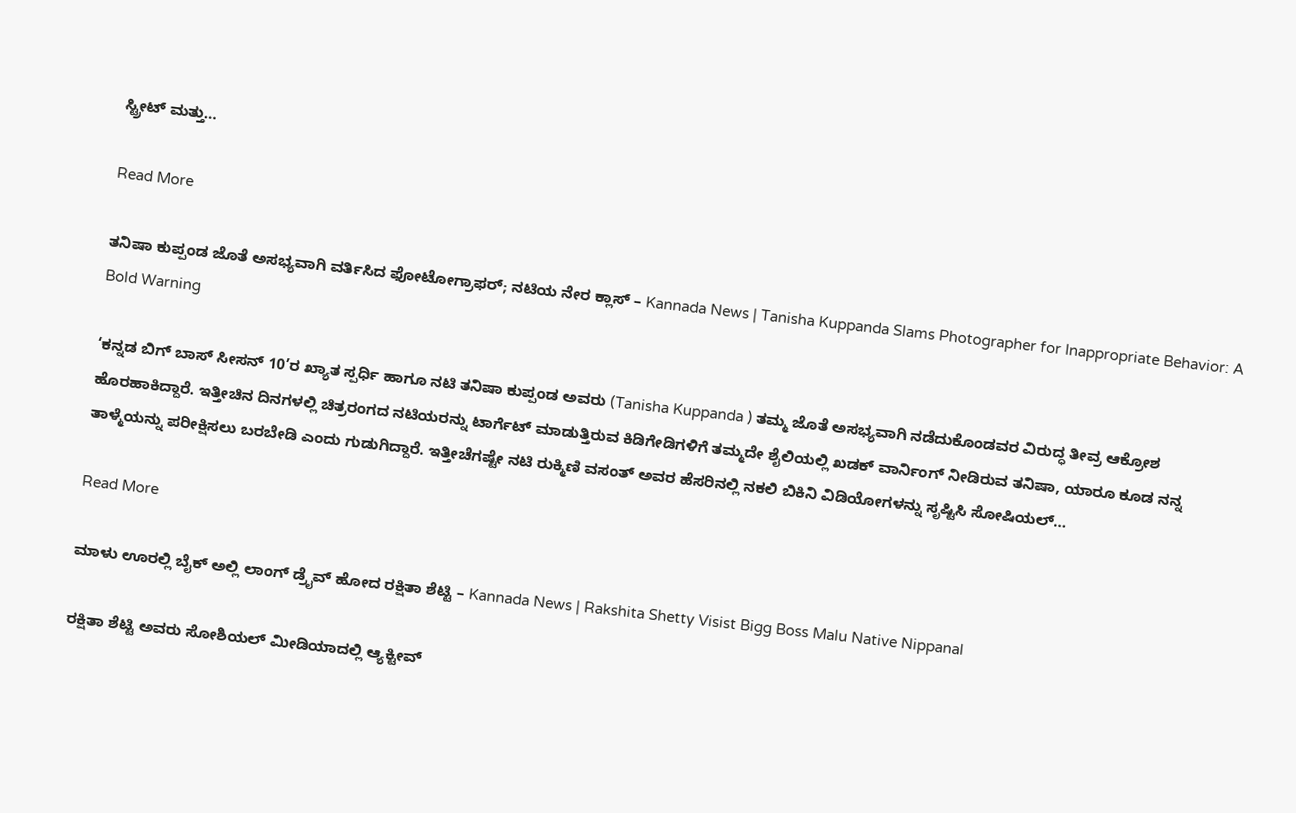ಸ್ಟ್ರೀಟ್ ಮತ್ತು…

Read More

ತನಿಷಾ ಕುಪ್ಪಂಡ ಜೊತೆ ಅಸಭ್ಯವಾಗಿ ವರ್ತಿಸಿದ ಫೋಟೋಗ್ರಾಫರ್; ನಟಿಯ ನೇರ ಕ್ಲಾಸ್ – Kannada News | Tanisha Kuppanda Slams Photographer for Inappropriate Behavior: A Bold Warning

‘ಕನ್ನಡ ಬಿಗ್ ಬಾಸ್ ಸೀಸನ್ 10’ರ ಖ್ಯಾತ ಸ್ಪರ್ಧಿ ಹಾಗೂ ನಟಿ ತನಿಷಾ ಕುಪ್ಪಂಡ ಅವರು (Tanisha Kuppanda ) ತಮ್ಮ ಜೊತೆ ಅಸಭ್ಯವಾಗಿ ನಡೆದುಕೊಂಡವರ ವಿರುದ್ಧ ತೀವ್ರ ಆಕ್ರೋಶ ಹೊರಹಾಕಿದ್ದಾರೆ. ಇತ್ತೀಚಿನ ದಿನಗಳಲ್ಲಿ ಚಿತ್ರರಂಗದ ನಟಿಯರನ್ನು ಟಾರ್ಗೆಟ್ ಮಾಡುತ್ತಿರುವ ಕಿಡಿಗೇಡಿಗಳಿಗೆ ತಮ್ಮದೇ ಶೈಲಿಯಲ್ಲಿ ಖಡಕ್ ವಾರ್ನಿಂಗ್ ನೀಡಿರುವ ತನಿಷಾ, ಯಾರೂ ಕೂಡ ನನ್ನ ತಾಳ್ಮೆಯನ್ನು ಪರೀಕ್ಷಿಸಲು ಬರಬೇಡಿ ಎಂದು ಗುಡುಗಿದ್ದಾರೆ. ಇತ್ತೀಚೆಗಷ್ಟೇ ನಟಿ ರುಕ್ಮಿಣಿ ವಸಂತ್ ಅವರ ಹೆಸರಿನಲ್ಲಿ ನಕಲಿ ಬಿಕಿನಿ ವಿಡಿಯೋಗಳನ್ನು ಸೃಷ್ಟಿಸಿ ಸೋಷಿಯಲ್…

Read More

ಮಾಳು ಊರಲ್ಲಿ ಬೈಕ್ ಅಲ್ಲಿ ಲಾಂಗ್ ಡ್ರೈವ್ ಹೋದ ರಕ್ಷಿತಾ ಶೆಟ್ಟಿ – Kannada News | Rakshita Shetty Visist Bigg Boss Malu Native Nippanal

ರಕ್ಷಿತಾ ಶೆಟ್ಟಿ ಅವರು ಸೋಶಿಯಲ್ ಮೀಡಿಯಾದಲ್ಲಿ ಆ್ಯಕ್ಟೀವ್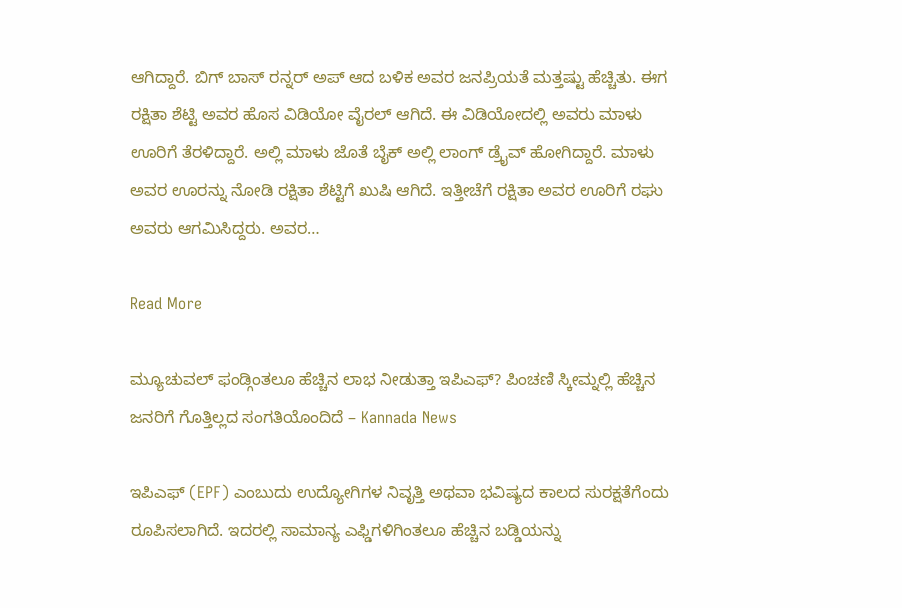ಆಗಿದ್ದಾರೆ. ಬಿಗ್ ಬಾಸ್ ರನ್ನರ್ ಅಪ್ ಆದ ಬಳಿಕ ಅವರ ಜನಪ್ರಿಯತೆ ಮತ್ತಷ್ಟು ಹೆಚ್ಚಿತು. ಈಗ ರಕ್ಷಿತಾ ಶೆಟ್ಟಿ ಅವರ ಹೊಸ ವಿಡಿಯೋ ವೈರಲ್ ಆಗಿದೆ. ಈ ವಿಡಿಯೋದಲ್ಲಿ ಅವರು ಮಾಳು ಊರಿಗೆ ತೆರಳಿದ್ದಾರೆ. ಅಲ್ಲಿ ಮಾಳು ಜೊತೆ ಬೈಕ್ ಅಲ್ಲಿ ಲಾಂಗ್ ಡ್ರೈವ್ ಹೋಗಿದ್ದಾರೆ. ಮಾಳು ಅವರ ಊರನ್ನು ನೋಡಿ ರಕ್ಷಿತಾ ಶೆಟ್ಟಿಗೆ ಖುಷಿ ಆಗಿದೆ. ಇತ್ತೀಚೆಗೆ ರಕ್ಷಿತಾ ಅವರ ಊರಿಗೆ ರಘು ಅವರು ಆಗಮಿಸಿದ್ದರು. ಅವರ…

Read More

ಮ್ಯೂಚುವಲ್ ಫಂಡ್ಗಿಂತಲೂ ಹೆಚ್ಚಿನ ಲಾಭ ನೀಡುತ್ತಾ ಇಪಿಎಫ್? ಪಿಂಚಣಿ ಸ್ಕೀಮ್ನಲ್ಲಿ ಹೆಚ್ಚಿನ ಜನರಿಗೆ ಗೊತ್ತಿಲ್ಲದ ಸಂಗತಿಯೊಂದಿದೆ – Kannada News

ಇಪಿಎಫ್ (EPF) ಎಂಬುದು ಉದ್ಯೋಗಿಗಳ ನಿವೃತ್ತಿ ಅಥವಾ ಭವಿಷ್ಯದ ಕಾಲದ ಸುರಕ್ಷತೆಗೆಂದು ರೂಪಿಸಲಾಗಿದೆ. ಇದರಲ್ಲಿ ಸಾಮಾನ್ಯ ಎಫ್ಡಿಗಳಿಗಿಂತಲೂ ಹೆಚ್ಚಿನ ಬಡ್ಡಿಯನ್ನು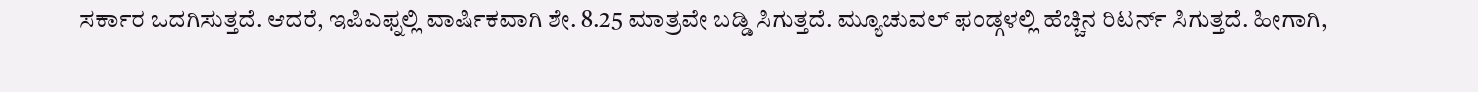ಸರ್ಕಾರ ಒದಗಿಸುತ್ತದೆ. ಆದರೆ, ಇಪಿಎಫ್ನಲ್ಲಿ ವಾರ್ಷಿಕವಾಗಿ ಶೇ. 8.25 ಮಾತ್ರವೇ ಬಡ್ಡಿ ಸಿಗುತ್ತದೆ. ಮ್ಯೂಚುವಲ್ ಫಂಡ್ಗಳಲ್ಲಿ ಹೆಚ್ಚಿನ ರಿಟರ್ನ್ ಸಿಗುತ್ತದೆ. ಹೀಗಾಗಿ,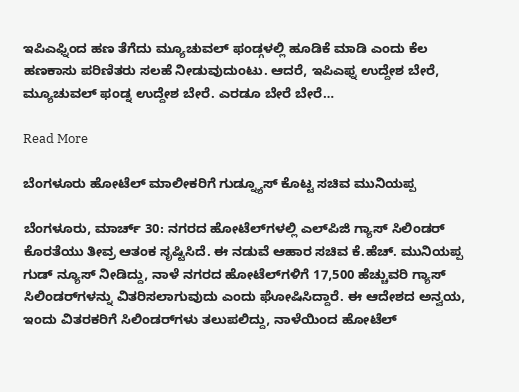ಇಪಿಎಫ್ನಿಂದ ಹಣ ತೆಗೆದು ಮ್ಯೂಚುವಲ್ ಫಂಡ್ಗಳಲ್ಲಿ ಹೂಡಿಕೆ ಮಾಡಿ ಎಂದು ಕೆಲ ಹಣಕಾಸು ಪರಿಣಿತರು ಸಲಹೆ ನೀಡುವುದುಂಟು. ಆದರೆ, ಇಪಿಎಫ್ನ ಉದ್ದೇಶ ಬೇರೆ, ಮ್ಯೂಚುವಲ್ ಫಂಡ್ನ ಉದ್ದೇಶ ಬೇರೆ. ಎರಡೂ ಬೇರೆ ಬೇರೆ…

Read More

ಬೆಂಗಳೂರು ಹೋಟೆಲ್ ಮಾಲೀಕರಿಗೆ ಗುಡ್ನ್ಯೂಸ್ ಕೊಟ್ಟ ಸಚಿವ ಮುನಿಯಪ್ಪ

ಬೆಂಗಳೂರು, ಮಾರ್ಚ್ 30: ನಗರದ ಹೋಟೆಲ್‌ಗಳಲ್ಲಿ ಎಲ್‌ಪಿಜಿ ಗ್ಯಾಸ್ ಸಿಲಿಂಡರ್ ಕೊರತೆಯು ತೀವ್ರ ಆತಂಕ ಸೃಷ್ಟಿಸಿದೆ. ಈ ನಡುವೆ ಆಹಾರ ಸಚಿವ ಕೆ.ಹೆಚ್. ಮುನಿಯಪ್ಪ ಗುಡ್ ನ್ಯೂಸ್ ನೀಡಿದ್ದು, ನಾಳೆ ನಗರದ ಹೋಟೆಲ್‌ಗಳಿಗೆ 17,500 ಹೆಚ್ಚುವರಿ ಗ್ಯಾಸ್ ಸಿಲಿಂಡರ್‌ಗಳನ್ನು ವಿತರಿಸಲಾಗುವುದು ಎಂದು ಘೋಷಿಸಿದ್ದಾರೆ. ಈ ಆದೇಶದ ಅನ್ವಯ, ಇಂದು ವಿತರಕರಿಗೆ ಸಿಲಿಂಡರ್‌ಗಳು ತಲುಪಲಿದ್ದು, ನಾಳೆಯಿಂದ ಹೋಟೆಲ್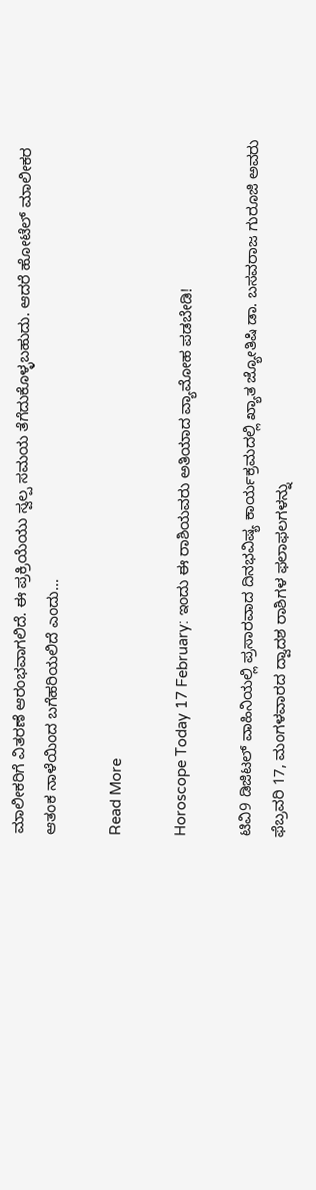ಮಾಲೀಕರಿಗೆ ವಿತರಣೆ ಆರಂಭವಾಗಲಿದೆ. ಈ ಪ್ರಕ್ರಿಯೆಯು ಸ್ವಲ್ಪ ಸಮಯ ತೆಗೆದುಕೊಳ್ಳಬಹುದು. ಆದರೆ ಹೋಟೆಲ್ ಮಾಲೀಕರ ಆತಂಕ ನಾಳೆಯಿಂದ ಬಗೆಹರಿಯಲಿದೆ ಎಂದು…

Read More

Horoscope Today 17 February: ಇಂದು ಈ ರಾಶಿಯವರು ಅತಿಯಾದ ವ್ಯಾಮೋಹ ಪಡಬೇಡಿ!

ಟಿವಿ9 ಡಿಜಿಟಲ್ ವಾಹಿನಿಯಲ್ಲಿ ಪ್ರಸಾರವಾದ ದಿನಭವಿಷ್ಯ ಕಾರ್ಯಕ್ರಮದಲ್ಲಿ ಖ್ಯಾತ ಜ್ಯೋತಿಷಿ ಡಾ. ಬಸವರಾಜ ಗುರೂಜಿ ಅವರು ಫೆಬ್ರವರಿ 17, ಮಂಗಳವಾರದ ದ್ವಾದಶ ರಾಶಿಗಳ ಫಲಾಫಲಗಳನ್ನು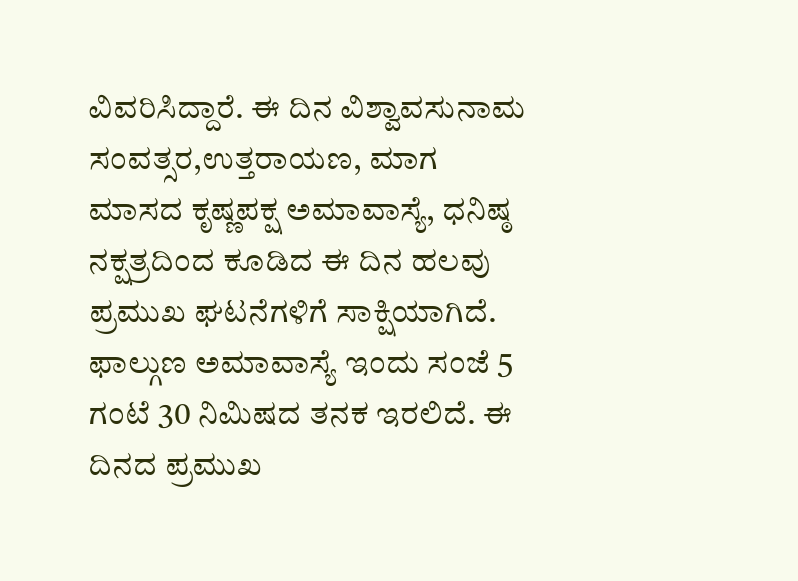ವಿವರಿಸಿದ್ದಾರೆ. ಈ ದಿನ ವಿಶ್ವಾವಸುನಾಮ ಸಂವತ್ಸರ,ಉತ್ತರಾಯಣ, ಮಾಗ ಮಾಸದ ಕೃಷ್ಣಪಕ್ಷ ಅಮಾವಾಸ್ಯೆ, ಧನಿಷ್ಠ ನಕ್ಷತ್ರದಿಂದ ಕೂಡಿದ ಈ ದಿನ ಹಲವು ಪ್ರಮುಖ ಘಟನೆಗಳಿಗೆ ಸಾಕ್ಷಿಯಾಗಿದೆ. ಫಾಲ್ಗುಣ ಅಮಾವಾಸ್ಯೆ ಇಂದು ಸಂಜೆ 5 ಗಂಟೆ 30 ನಿಮಿಷದ ತನಕ ಇರಲಿದೆ. ಈ ದಿನದ ಪ್ರಮುಖ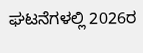ಘಟನೆಗಳಲ್ಲಿ 2026ರ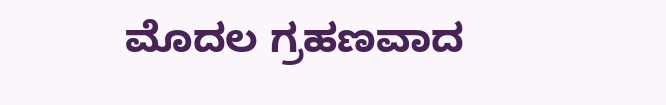ಮೊದಲ ಗ್ರಹಣವಾದ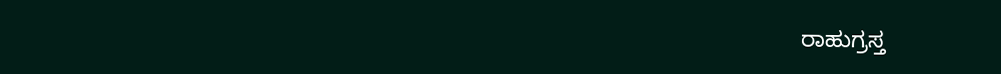ರಾಹುಗ್ರಸ್ತ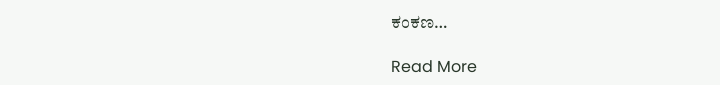ಕಂಕಣ…

Read More